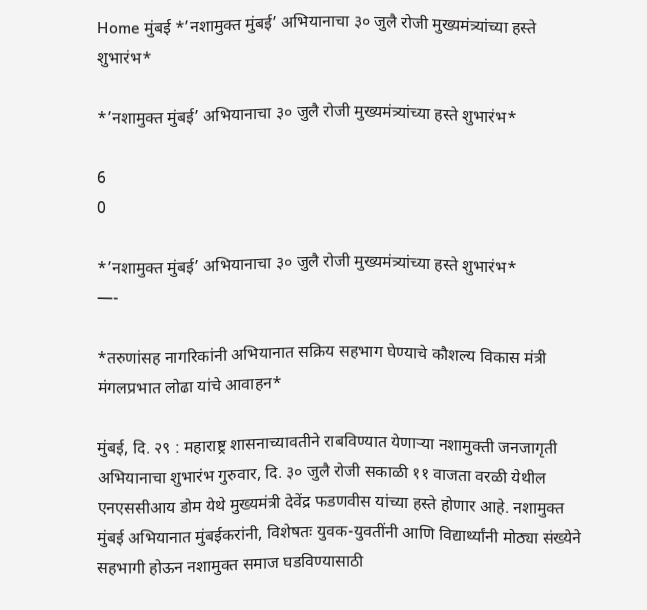Home मुंबई *’नशामुक्त मुंबई’ अभियानाचा ३० जुलै रोजी मुख्यमंत्र्यांच्या हस्ते शुभारंभ*

*’नशामुक्त मुंबई’ अभियानाचा ३० जुलै रोजी मुख्यमंत्र्यांच्या हस्ते शुभारंभ*

6
0

*’नशामुक्त मुंबई’ अभियानाचा ३० जुलै रोजी मुख्यमंत्र्यांच्या हस्ते शुभारंभ*
—-

*तरुणांसह नागरिकांनी अभियानात सक्रिय सहभाग घेण्याचे कौशल्य विकास मंत्री मंगलप्रभात लोढा यांचे आवाहन*

मुंबई, दि. २९ : महाराष्ट्र शासनाच्यावतीने राबविण्यात येणाऱ्या नशामुक्ती जनजागृती अभियानाचा शुभारंभ गुरुवार, दि. ३० जुलै रोजी सकाळी ११ वाजता वरळी येथील एनएससीआय डोम येथे मुख्यमंत्री देवेंद्र फडणवीस यांच्या हस्ते होणार आहे. नशामुक्त मुंबई अभियानात मुंबईकरांनी, विशेषतः युवक-युवतींनी आणि विद्यार्थ्यांनी मोठ्या संख्येने सहभागी होऊन नशामुक्त समाज घडविण्यासाठी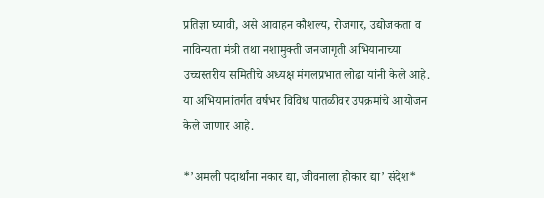प्रतिज्ञा घ्यावी, असे आवाहन कौशल्य, रोजगार, उद्योजकता व नाविन्यता मंत्री तथा नशामुक्ती जनजागृती अभियानाच्या उच्चस्तरीय समितीचे अध्यक्ष मंगलप्रभात लोढा यांनी केले आहे. या अभियानांतर्गत वर्षभर विविध पातळीवर उपक्रमांचे आयोजन केले जाणार आहे.

*’अमली पदार्थांना नकार द्या, जीवनाला होकार द्या’ संदेश*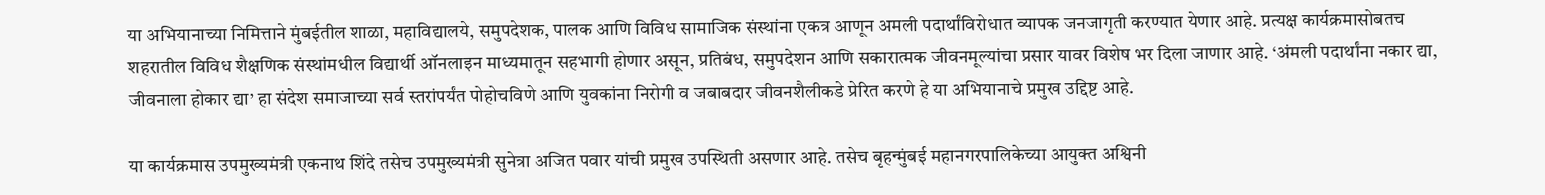या अभियानाच्या निमित्ताने मुंबईतील शाळा, महाविद्यालये, समुपदेशक, पालक आणि विविध सामाजिक संस्थांना एकत्र आणून अमली पदार्थांविरोधात व्यापक जनजागृती करण्यात येणार आहे. प्रत्यक्ष कार्यक्रमासोबतच शहरातील विविध शैक्षणिक संस्थांमधील विद्यार्थी ऑनलाइन माध्यमातून सहभागी होणार असून, प्रतिबंध, समुपदेशन आणि सकारात्मक जीवनमूल्यांचा प्रसार यावर विशेष भर दिला जाणार आहे. ‘अंमली पदार्थांना नकार द्या, जीवनाला होकार द्या’ हा संदेश समाजाच्या सर्व स्तरांपर्यंत पोहोचविणे आणि युवकांना निरोगी व जबाबदार जीवनशैलीकडे प्रेरित करणे हे या अभियानाचे प्रमुख उद्दिष्ट आहे.

या कार्यक्रमास उपमुख्यमंत्री एकनाथ शिंदे तसेच उपमुख्यमंत्री सुनेत्रा अजित पवार यांची प्रमुख उपस्थिती असणार आहे. तसेच बृहन्मुंबई महानगरपालिकेच्या आयुक्त अश्विनी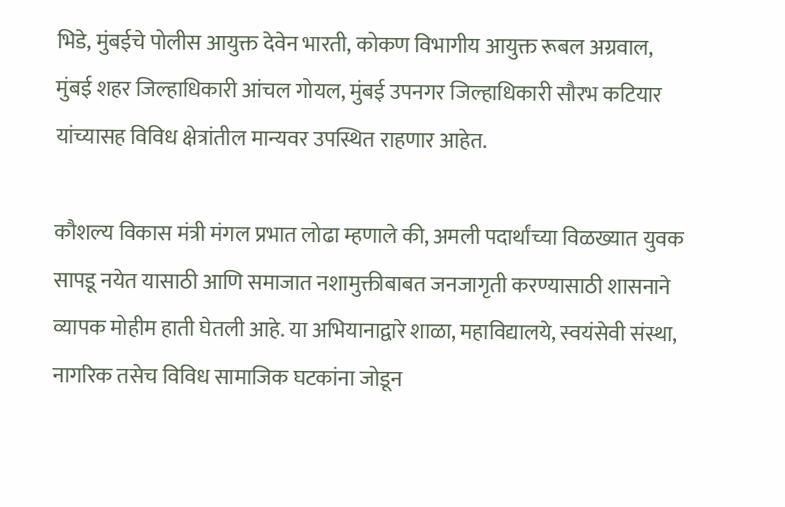भिडे, मुंबईचे पोलीस आयुक्त देवेन भारती, कोकण विभागीय आयुक्त रूबल अग्रवाल, मुंबई शहर जिल्हाधिकारी आंचल गोयल, मुंबई उपनगर जिल्हाधिकारी सौरभ कटियार यांच्यासह विविध क्षेत्रांतील मान्यवर उपस्थित राहणार आहेत.

कौशल्य विकास मंत्री मंगल प्रभात लोढा म्हणाले की, अमली पदार्थांच्या विळख्यात युवक सापडू नयेत यासाठी आणि समाजात नशामुक्तीबाबत जनजागृती करण्यासाठी शासनाने व्यापक मोहीम हाती घेतली आहे. या अभियानाद्वारे शाळा, महाविद्यालये, स्वयंसेवी संस्था, नागरिक तसेच विविध सामाजिक घटकांना जोडून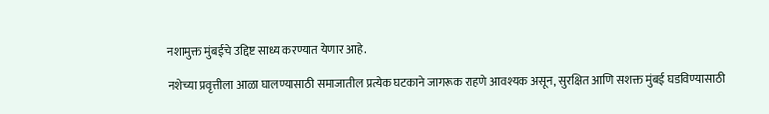नशामुक्त मुंबईचे उद्दिष्ट साध्य करण्यात येणार आहे.

नशेच्या प्रवृत्तीला आळा घालण्यासाठी समाजातील प्रत्येक घटकाने जागरूक राहणे आवश्यक असून, सुरक्षित आणि सशक्त मुंबई घडविण्यासाठी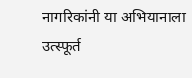नागरिकांनी या अभियानाला उत्स्फूर्त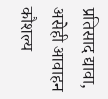प्रतिसाद द्यावा, असेही आवाहन कौशल्य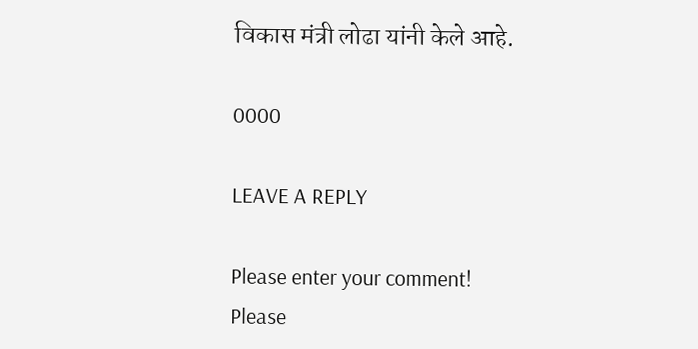विकास मंत्री लोढा यांनी केले आहे.

0000

LEAVE A REPLY

Please enter your comment!
Please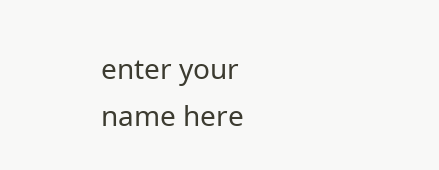enter your name here